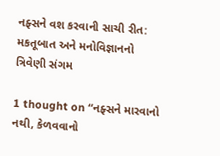નફ્સને વશ કરવાની સાચી રીત: મકતૂબાત અને મનોવિજ્ઞાનનો ત્રિવેણી સંગમ

1 thought on “નફ્સને મારવાનો નથી, કેળવવાનો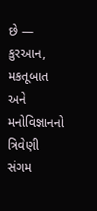છે — કુરઆન, મકતૂબાત અને મનોવિજ્ઞાનનો ત્રિવેણી સંગમ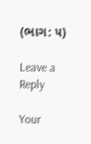(ભાગ: ૫)

Leave a Reply

Your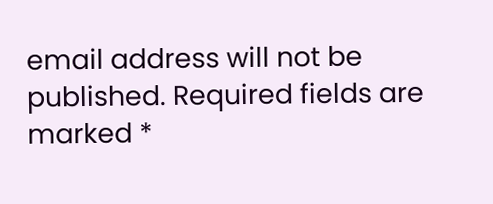email address will not be published. Required fields are marked *